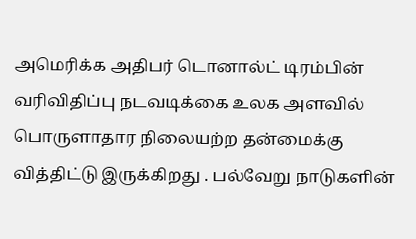அமெரிக்க அதிபர் டொனால்ட் டிரம்பின் வரிவிதிப்பு நடவடிக்கை உலக அளவில் பொருளாதார நிலையற்ற தன்மைக்கு வித்திட்டு இருக்கிறது . பல்வேறு நாடுகளின்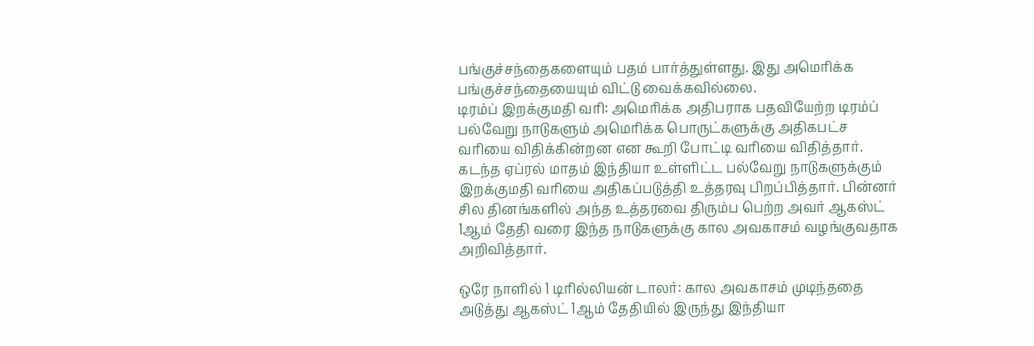பங்குச்சந்தைகளையும் பதம் பார்த்துள்ளது. இது அமெரிக்க பங்குச்சந்தையையும் விட்டு வைக்கவில்லை.
டிரம்ப் இறக்குமதி வரி: அமெரிக்க அதிபராக பதவியேற்ற டிரம்ப் பல்வேறு நாடுகளும் அமெரிக்க பொருட்களுக்கு அதிகபட்ச வரியை விதிக்கின்றன என கூறி போட்டி வரியை விதித்தார். கடந்த ஏப்ரல் மாதம் இந்தியா உள்ளிட்ட பல்வேறு நாடுகளுக்கும் இறக்குமதி வரியை அதிகப்படுத்தி உத்தரவு பிறப்பித்தார். பின்னர் சில தினங்களில் அந்த உத்தரவை திரும்ப பெற்ற அவர் ஆகஸ்ட் 1ஆம் தேதி வரை இந்த நாடுகளுக்கு கால அவகாசம் வழங்குவதாக அறிவித்தார்.

ஒரே நாளில் 1 டிரில்லியன் டாலர்: கால அவகாசம் முடிந்ததை அடுத்து ஆகஸ்ட் 1ஆம் தேதியில் இருந்து இந்தியா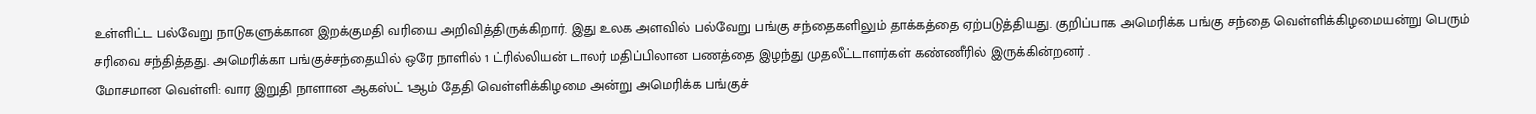உள்ளிட்ட பல்வேறு நாடுகளுக்கான இறக்குமதி வரியை அறிவித்திருக்கிறார். இது உலக அளவில் பல்வேறு பங்கு சந்தைகளிலும் தாக்கத்தை ஏற்படுத்தியது. குறிப்பாக அமெரிக்க பங்கு சந்தை வெள்ளிக்கிழமையன்று பெரும் சரிவை சந்தித்தது. அமெரிக்கா பங்குச்சந்தையில் ஒரே நாளில் 1 ட்ரில்லியன் டாலர் மதிப்பிலான பணத்தை இழந்து முதலீட்டாளர்கள் கண்ணீரில் இருக்கின்றனர் .
மோசமான வெள்ளி: வார இறுதி நாளான ஆகஸ்ட் 1ஆம் தேதி வெள்ளிக்கிழமை அன்று அமெரிக்க பங்குச்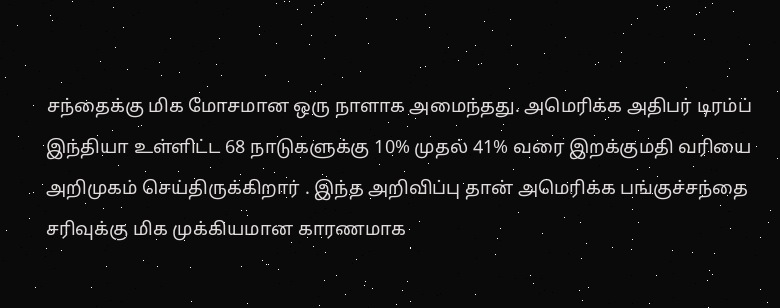சந்தைக்கு மிக மோசமான ஒரு நாளாக அமைந்தது. அமெரிக்க அதிபர் டிரம்ப் இந்தியா உள்ளிட்ட 68 நாடுகளுக்கு 10% முதல் 41% வரை இறக்குமதி வரியை அறிமுகம் செய்திருக்கிறார் . இந்த அறிவிப்பு தான் அமெரிக்க பங்குச்சந்தை சரிவுக்கு மிக முக்கியமான காரணமாக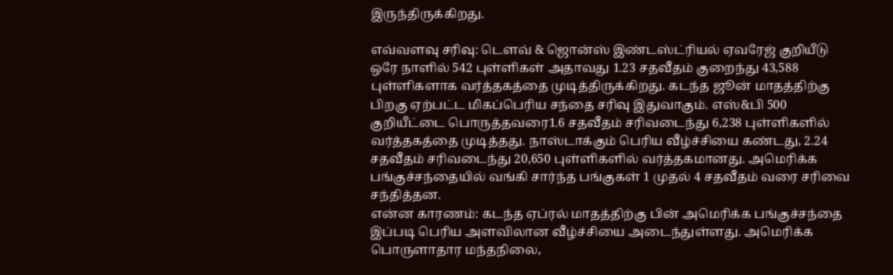இருந்திருக்கிறது.

எவ்வளவு சரிவு: டௌவ் & ஜொன்ஸ் இண்டஸ்ட்ரியல் ஏவரேஜ் குறியீடு ஒரே நாளில் 542 புள்ளிகள் அதாவது 1.23 சதவீதம் குறைந்து 43,588 புள்ளிகளாக வர்த்தகத்தை முடித்திருக்கிறது. கடந்த ஜூன் மாதத்திற்கு பிறகு ஏற்பட்ட மிகப்பெரிய சந்தை சரிவு இதுவாகும். எஸ்&பி 500 குறியீட்டை பொருத்தவரை1.6 சதவீதம் சரிவடைந்து 6,238 புள்ளிகளில் வர்த்தகத்தை முடித்தது. நாஸ்டாக்கும் பெரிய வீழ்ச்சியை கண்டது, 2.24 சதவீதம் சரிவடைந்து 20,650 புள்ளிகளில் வர்த்தகமானது. அமெரிக்க பங்குச்சந்தையில் வங்கி சார்ந்த பங்குகள் 1 முதல் 4 சதவீதம் வரை சரிவை சந்தித்தன.
என்ன காரணம்: கடந்த ஏப்ரல் மாதத்திற்கு பின் அமெரிக்க பங்குச்சந்தை இப்படி பெரிய அளவிலான வீழ்ச்சியை அடைந்துள்ளது. அமெரிக்க பொருளாதார மந்தநிலை,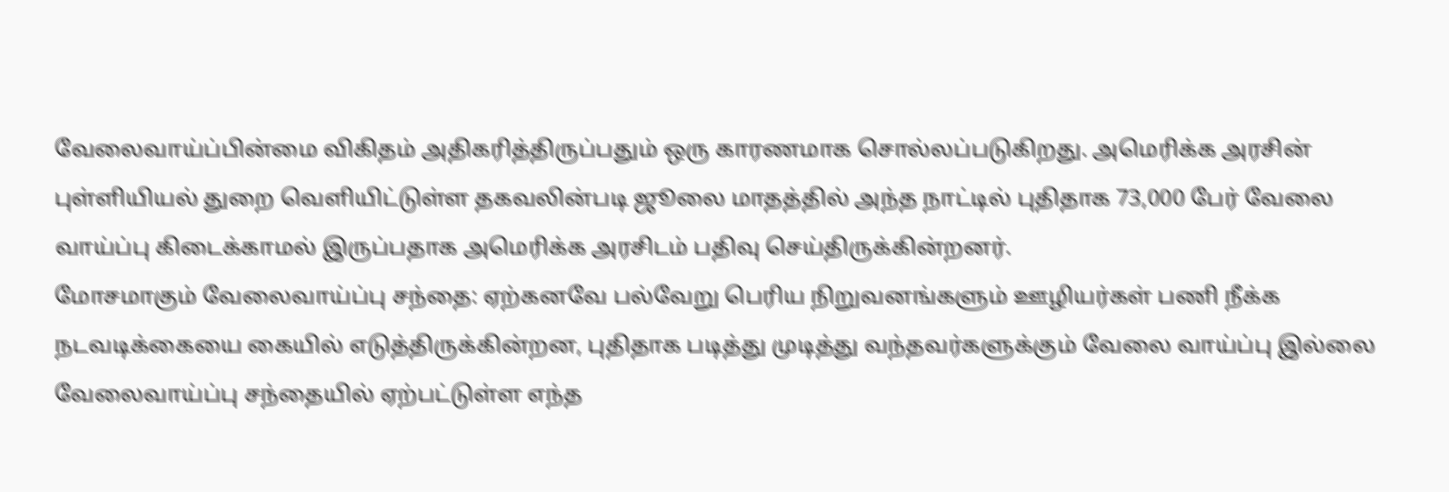வேலைவாய்ப்பின்மை விகிதம் அதிகரித்திருப்பதும் ஒரு காரணமாக சொல்லப்படுகிறது. அமெரிக்க அரசின் புள்ளியியல் துறை வெளியிட்டுள்ள தகவலின்படி ஜூலை மாதத்தில் அந்த நாட்டில் புதிதாக 73,000 பேர் வேலை வாய்ப்பு கிடைக்காமல் இருப்பதாக அமெரிக்க அரசிடம் பதிவு செய்திருக்கின்றனர்.
மோசமாகும் வேலைவாய்ப்பு சந்தை: ஏற்கனவே பல்வேறு பெரிய நிறுவனங்களும் ஊழியர்கள் பணி நீக்க நடவடிக்கையை கையில் எடுத்திருக்கின்றன, புதிதாக படித்து முடித்து வந்தவர்களுக்கும் வேலை வாய்ப்பு இல்லை வேலைவாய்ப்பு சந்தையில் ஏற்பட்டுள்ள எந்த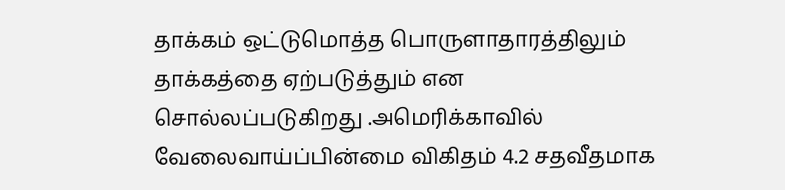தாக்கம் ஒட்டுமொத்த பொருளாதாரத்திலும் தாக்கத்தை ஏற்படுத்தும் என சொல்லப்படுகிறது .அமெரிக்காவில் வேலைவாய்ப்பின்மை விகிதம் 4.2 சதவீதமாக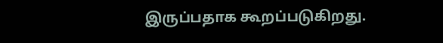இருப்பதாக கூறப்படுகிறது.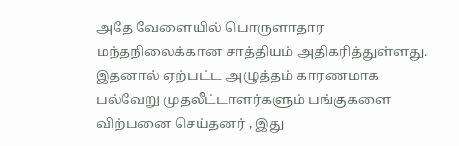அதே வேளையில் பொருளாதார மந்தநிலைக்கான சாத்தியம் அதிகரித்துள்ளது. இதனால் ஏற்பட்ட அழுத்தம் காரணமாக பல்வேறு முதலீட்டாளர்களும் பங்குகளை விற்பனை செய்தனர் , இது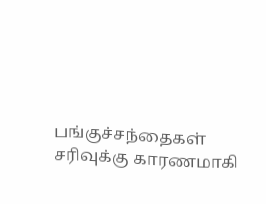பங்குச்சந்தைகள் சரிவுக்கு காரணமாகி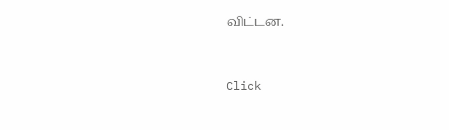விட்டன.


Click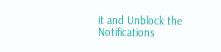it and Unblock the Notifications